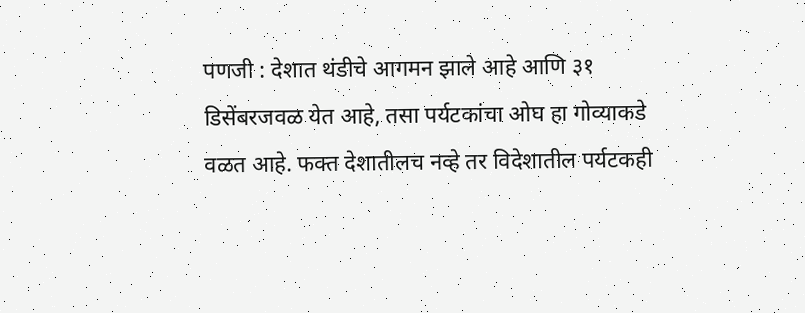पणजी : देशात थंडीचे आगमन झाले आहे आणि ३१ डिसेंबरजवळ येत आहे, तसा पर्यटकांचा ओघ हा गोव्याकडे वळत आहे. फक्त देशातीलच नव्हे तर विदेशातील पर्यटकही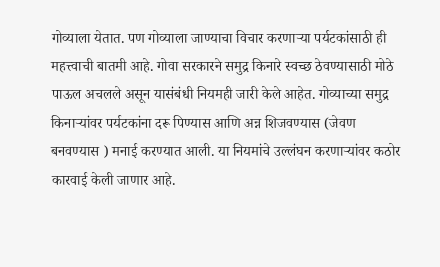गोव्याला येतात. पण गोव्याला जाण्याचा विचार करणाऱ्या पर्यटकांसाठी ही महत्त्वाची बातमी आहे. गोवा सरकारने समुद्र किनारे स्वच्छ ठेवण्यासाठी मोठे पाऊल अचलले असून यासंबंधी नियमही जारी केले आहेत. गोव्याच्या समुद्र किनाऱ्यांवर पर्यटकांना दरू पिण्यास आणि अन्न शिजवण्यास (जेवण बनवण्यास ) मनाई करण्यात आली. या नियमांचे उल्लंघन करणाऱ्यांवर कठोर कारवाई केली जाणार आहे.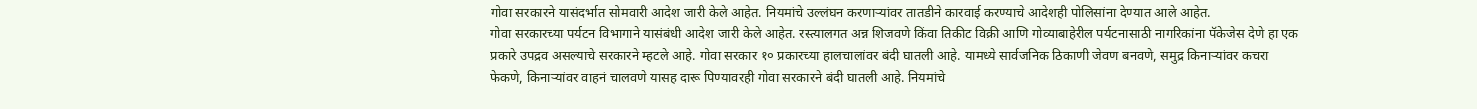गोवा सरकारने यासंदर्भात सोमवारी आदेश जारी केले आहेत. नियमांचे उल्लंघन करणाऱ्यांवर तातडीने कारवाई करण्याचे आदेशही पोलिसांना देण्यात आले आहेत.
गोवा सरकारच्या पर्यटन विभागाने यासंबंधी आदेश जारी केले आहेत. रस्त्यालगत अन्न शिजवणे किंवा तिकीट विक्री आणि गोव्याबाहेरील पर्यटनासाठी नागरिकांना पॅकेजेस देणे हा एक प्रकारे उपद्रव असल्याचे सरकारने म्हटले आहे. गोवा सरकार १० प्रकारच्या हालचालांवर बंदी घातली आहे. यामध्ये सार्वजनिक ठिकाणी जेवण बनवणे, समुद्र किनाऱ्यांवर कचरा फेकणे, किनाऱ्यांवर वाहनं चालवणे यासह दारू पिण्यावरही गोवा सरकारने बंदी घातली आहे. नियमांचे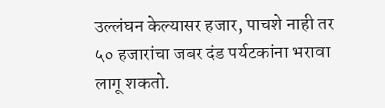उल्लंघन केल्यासर हजार, पाचशे नाही तर ५० हजारांचा जबर दंड पर्यटकांना भरावा लागू शकतो.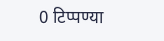0 टिप्पण्या